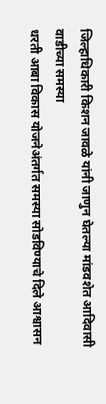जिल्हाधिकारी किशन जावळे यांनी जाणुन घेतल्या मांडवशेत आदिवासी वाडीच्या समस्या
धरती आबा विकास योजनेअंतर्गत समस्या सोडविण्याचे दिले आश्वासन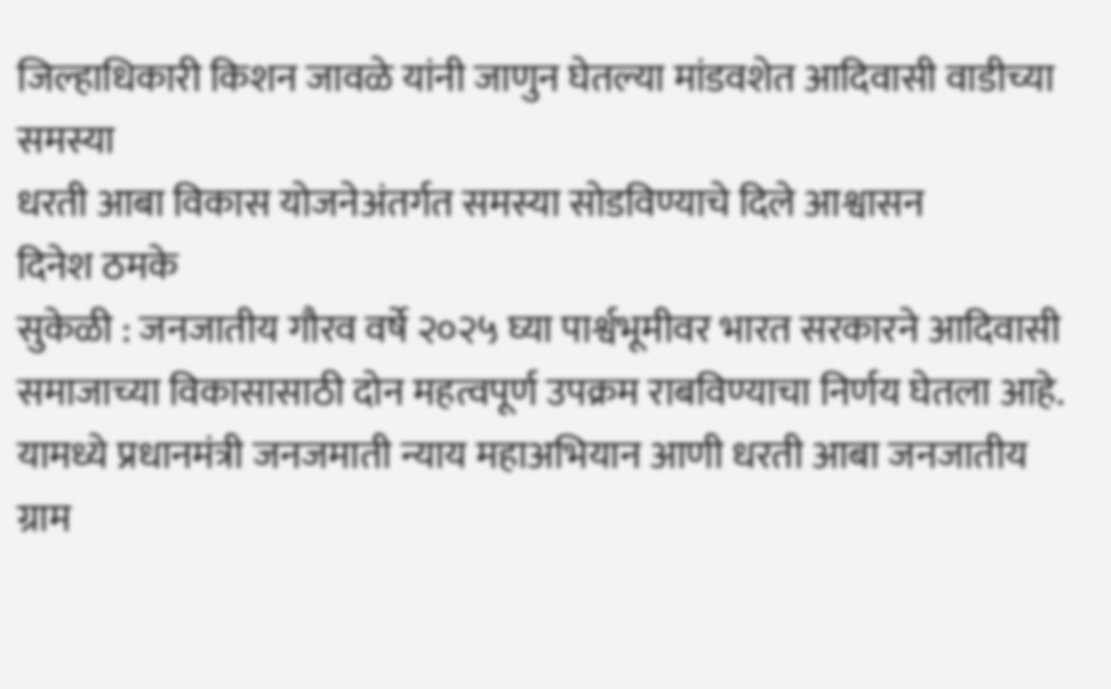जिल्हाधिकारी किशन जावळे यांनी जाणुन घेतल्या मांडवशेत आदिवासी वाडीच्या समस्या
धरती आबा विकास योजनेअंतर्गत समस्या सोडविण्याचे दिले आश्वासन
दिनेश ठमके
सुकेळी : जनजातीय गौरव वर्षे २०२५ घ्या पार्श्वभूमीवर भारत सरकारने आदिवासी समाजाच्या विकासासाठी दोन महत्वपूर्ण उपक्रम राबविण्याचा निर्णय घेतला आहे. यामध्ये प्रधानमंत्री जनजमाती न्याय महाअभियान आणी धरती आबा जनजातीय ग्राम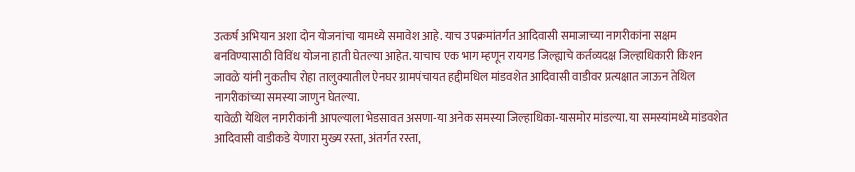उत्कर्ष अभियान अशा दोन योजनांचा यामध्ये समावेश आहे. याच उपक्रमांतर्गत आदिवासी समाजाच्या नागरीकांना सक्षम बनविण्यासाठी विविंध योजना हाती घेतल्या आहेत. याचाच एक भाग म्हणून रायगड जिल्ह्याचे कर्तव्यदक्ष जिल्हाधिकारी किशन जावळे यांनी नुकतीच रोहा तालुक्यातील ऐनघर ग्रामपंचायत हद्दीमधिल मांडवशेत आदिवासी वाडीवर प्रत्यक्षात जाऊन तेथिल नागरीकांच्या समस्या जाणुन घेतल्या.
यावेळी येथिल नागरीकांनी आपल्याला भेडसावत असणा-या अनेक समस्या जिल्हाधिका-यासमोर मांडल्या. या समस्यांमध्ये मांडवशेत आदिवासी वाडीकडे येणारा मुख्य रस्ता, अंतर्गत रस्ता,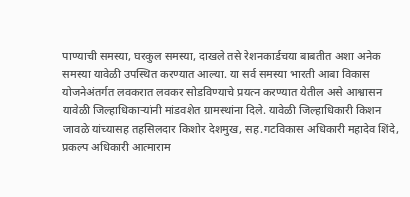पाण्याची समस्या, घरकुल समस्या, दाखले तसे रेशनकार्डचया बाबतीत अशा अनेक समस्या यावेळी उपस्थित करण्यात आल्या. या सर्व समस्या भारती आबा विकास योजनेअंतर्गत लवकरात लवकर सोडविण्याचे प्रयत्न करण्यात येतील असे आश्वासन यावेळी जिल्हाधिकाऱ्यांनी मांडवशेत ग्रामस्थांना दिले. यावेळी जिल्हाधिकारी किशन जावळे यांच्यासह तहसिलदार किशोर देशमुख, सह.गटविकास अधिकारी महादेव शिंदे, प्रकल्प अधिकारी आत्माराम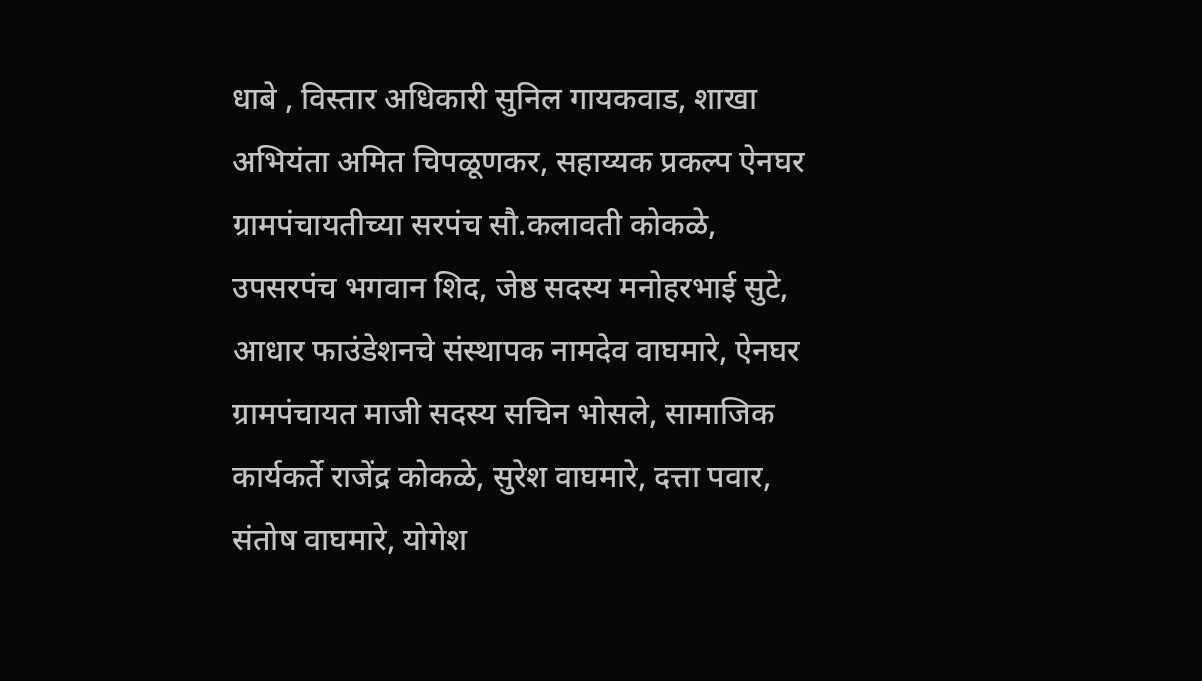धाबे , विस्तार अधिकारी सुनिल गायकवाड, शाखा अभियंता अमित चिपळूणकर, सहाय्यक प्रकल्प ऐनघर ग्रामपंचायतीच्या सरपंच सौ.कलावती कोकळे, उपसरपंच भगवान शिद, जेष्ठ सदस्य मनोहरभाई सुटे, आधार फाउंडेशनचे संस्थापक नामदेव वाघमारे, ऐनघर ग्रामपंचायत माजी सदस्य सचिन भोसले, सामाजिक कार्यकर्ते राजेंद्र कोकळे, सुरेश वाघमारे, दत्ता पवार, संतोष वाघमारे, योगेश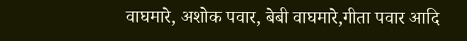वाघमारे, अशोक पवार, बेबी वाघमारे,गीता पवार आदि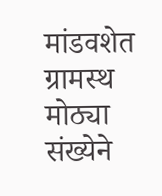मांडवशेत ग्रामस्थ मोठ्या संख्येने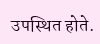उपस्थित होते.